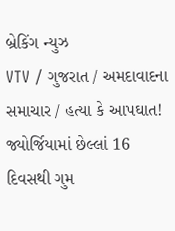બ્રેકિંગ ન્યુઝ
VTV / ગુજરાત / અમદાવાદના સમાચાર / હત્યા કે આપઘાત! જ્યોર્જિયામાં છેલ્લાં 16 દિવસથી ગુમ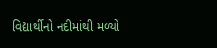વિદ્યાર્થીનો નદીમાંથી મળ્યો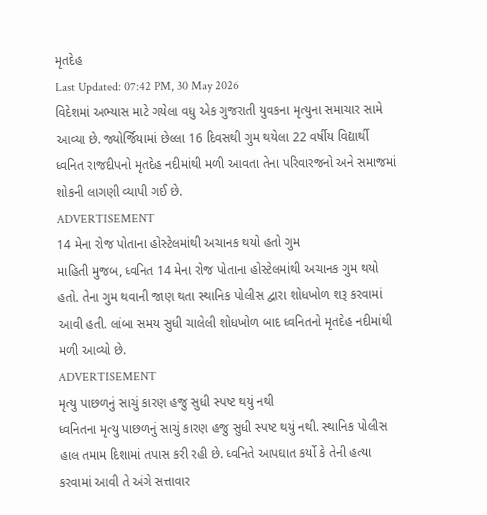મૃતદેહ
Last Updated: 07:42 PM, 30 May 2026
વિદેશમાં અભ્યાસ માટે ગયેલા વધુ એક ગુજરાતી યુવકના મૃત્યુના સમાચાર સામે આવ્યા છે. જ્યોર્જિયામાં છેલ્લા 16 દિવસથી ગુમ થયેલા 22 વર્ષીય વિદ્યાર્થી ધ્વનિત રાજદીપનો મૃતદેહ નદીમાંથી મળી આવતા તેના પરિવારજનો અને સમાજમાં શોકની લાગણી વ્યાપી ગઈ છે.
ADVERTISEMENT
14 મેના રોજ પોતાના હોસ્ટેલમાંથી અચાનક થયો હતો ગુમ
માહિતી મુજબ, ધ્વનિત 14 મેના રોજ પોતાના હોસ્ટેલમાંથી અચાનક ગુમ થયો હતો. તેના ગુમ થવાની જાણ થતા સ્થાનિક પોલીસ દ્વારા શોધખોળ શરૂ કરવામાં આવી હતી. લાંબા સમય સુધી ચાલેલી શોધખોળ બાદ ધ્વનિતનો મૃતદેહ નદીમાંથી મળી આવ્યો છે.
ADVERTISEMENT
મૃત્યુ પાછળનું સાચું કારણ હજુ સુધી સ્પષ્ટ થયું નથી
ધ્વનિતના મૃત્યુ પાછળનું સાચું કારણ હજુ સુધી સ્પષ્ટ થયું નથી. સ્થાનિક પોલીસ હાલ તમામ દિશામાં તપાસ કરી રહી છે. ધ્વનિતે આપઘાત કર્યો કે તેની હત્યા કરવામાં આવી તે અંગે સત્તાવાર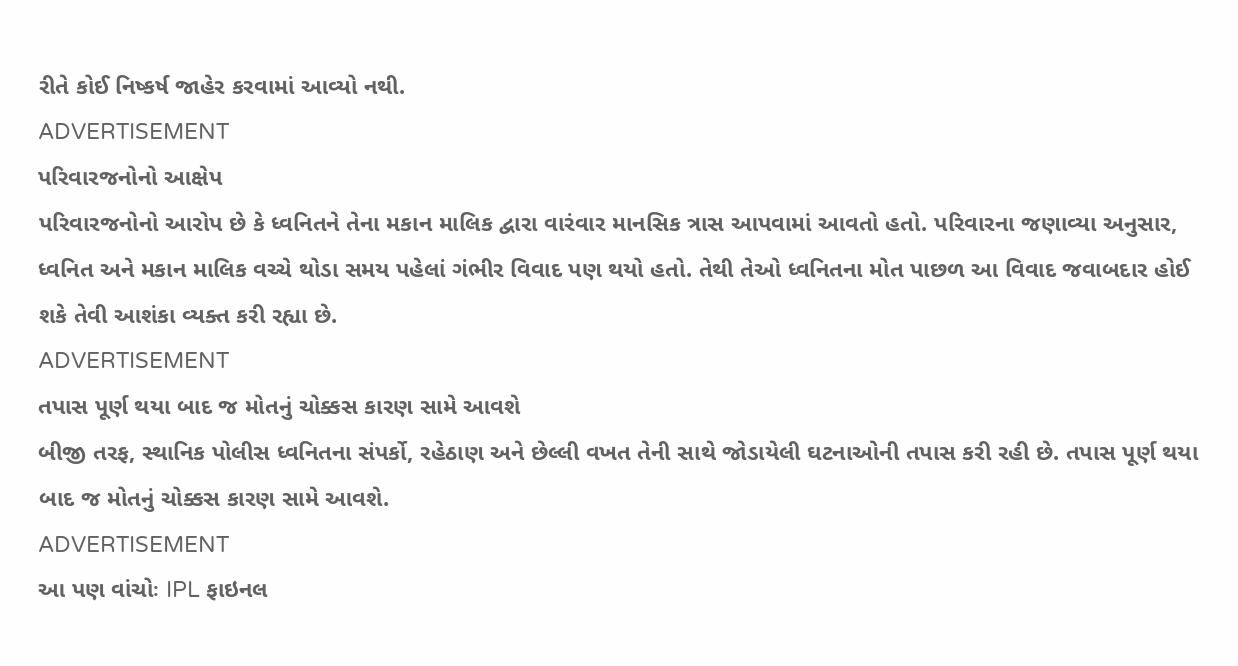રીતે કોઈ નિષ્કર્ષ જાહેર કરવામાં આવ્યો નથી.
ADVERTISEMENT
પરિવારજનોનો આક્ષેપ
પરિવારજનોનો આરોપ છે કે ધ્વનિતને તેના મકાન માલિક દ્વારા વારંવાર માનસિક ત્રાસ આપવામાં આવતો હતો. પરિવારના જણાવ્યા અનુસાર, ધ્વનિત અને મકાન માલિક વચ્ચે થોડા સમય પહેલાં ગંભીર વિવાદ પણ થયો હતો. તેથી તેઓ ધ્વનિતના મોત પાછળ આ વિવાદ જવાબદાર હોઈ શકે તેવી આશંકા વ્યક્ત કરી રહ્યા છે.
ADVERTISEMENT
તપાસ પૂર્ણ થયા બાદ જ મોતનું ચોક્કસ કારણ સામે આવશે
બીજી તરફ, સ્થાનિક પોલીસ ધ્વનિતના સંપર્કો, રહેઠાણ અને છેલ્લી વખત તેની સાથે જોડાયેલી ઘટનાઓની તપાસ કરી રહી છે. તપાસ પૂર્ણ થયા બાદ જ મોતનું ચોક્કસ કારણ સામે આવશે.
ADVERTISEMENT
આ પણ વાંચોઃ IPL ફાઇનલ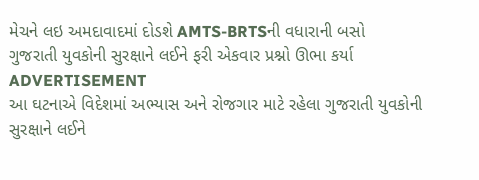મેચને લઇ અમદાવાદમાં દોડશે AMTS-BRTSની વધારાની બસો
ગુજરાતી યુવકોની સુરક્ષાને લઈને ફરી એકવાર પ્રશ્નો ઊભા કર્યા
ADVERTISEMENT
આ ઘટનાએ વિદેશમાં અભ્યાસ અને રોજગાર માટે રહેલા ગુજરાતી યુવકોની સુરક્ષાને લઈને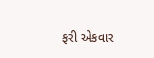ફરી એકવાર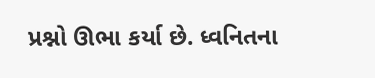પ્રશ્નો ઊભા કર્યા છે. ધ્વનિતના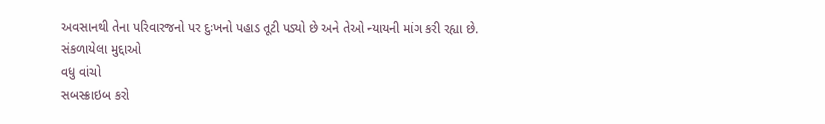અવસાનથી તેના પરિવારજનો પર દુઃખનો પહાડ તૂટી પડ્યો છે અને તેઓ ન્યાયની માંગ કરી રહ્યા છે.
સંકળાયેલા મુદ્દાઓ
વધુ વાંચો
સબસ્ક્રાઇબ કરો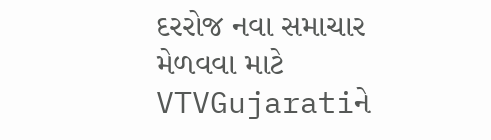દરરોજ નવા સમાચાર મેળવવા માટે VTVGujaratiને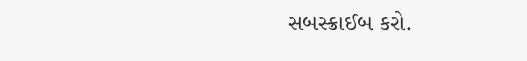સબસ્ક્રાઈબ કરો.